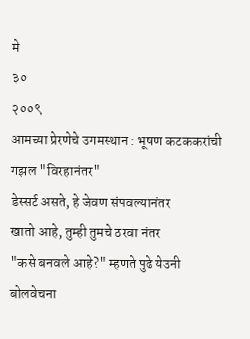मे
३०
२००९
आमच्या प्रेरणेचे उगमस्थान : भूषण कटककरांची गझल "विरहानंतर"
डेस्सर्ट असते, हे जेवण संपवल्यानंतर
खातो आहे, तुम्ही तुमचे ठरवा नंतर
"कसे बनवले आहे?" म्हणते पुढे येउनी
बोलवेचना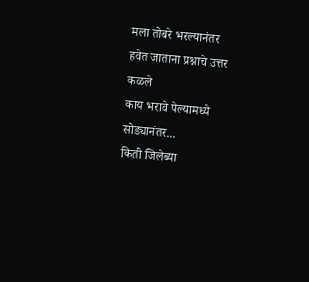मला तोबरे भरल्यानंतर
हवेत जाताना प्रश्नाचे उत्तर कळले
काय भरावे पेल्यामध्ये सोड्यानंतर...
किती जिलेब्या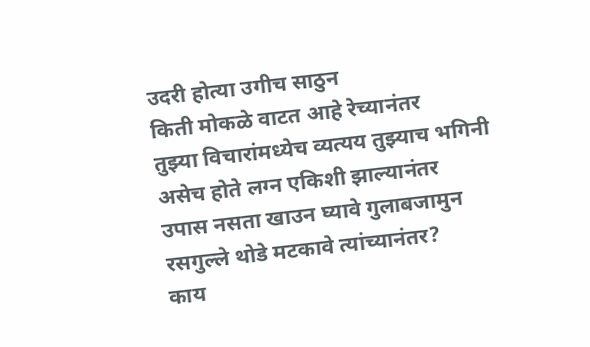उदरी होत्या उगीच साठुन
किती मोकळे वाटत आहे रेच्यानंतर
तुझ्या विचारांमध्येच व्यत्यय तुझ्याच भगिनी
असेच होते लग्न एकिशी झाल्यानंतर
उपास नसता खाउन घ्यावे गुलाबजामुन
रसगुल्ले थोडे मटकावे त्यांच्यानंतर?
काय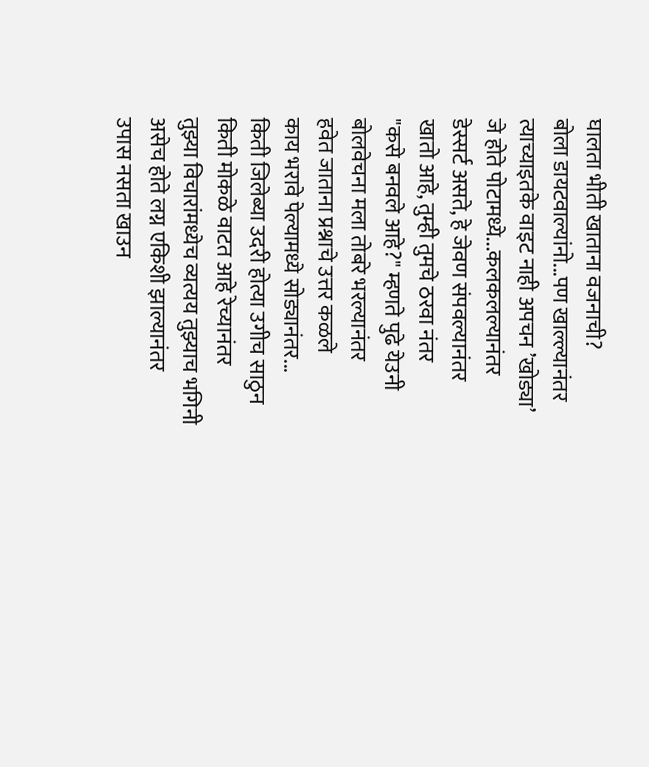घालता भीती खाताना वजनाची?
बोला डायटवाल्यांनो...पण खाल्ल्यानंतर
त्याच्याइतके वाइट नाही अपचन ’खोड्या’
जे होते पोटामध्ये...कलकलल्यानंतर
डेस्सर्ट असते, हे जेवण संपवल्यानंतर
खातो आहे, तुम्ही तुमचे ठरवा नंतर
"कसे बनवले आहे?" म्हणते पुढे येउनी
बोलवेचना मला तोबरे भरल्यानंतर
हवेत जाताना प्रश्नाचे उत्तर कळले
काय भरावे पेल्यामध्ये सोड्यानंतर...
किती जिलेब्या उदरी होत्या उगीच साठुन
किती मोकळे वाटत आहे रेच्यानंतर
तुझ्या विचारांमध्येच व्यत्यय तुझ्याच भगिनी
असेच होते लग्न एकिशी झाल्यानंतर
उपास नसता खाउन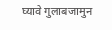घ्यावे गुलाबजामुन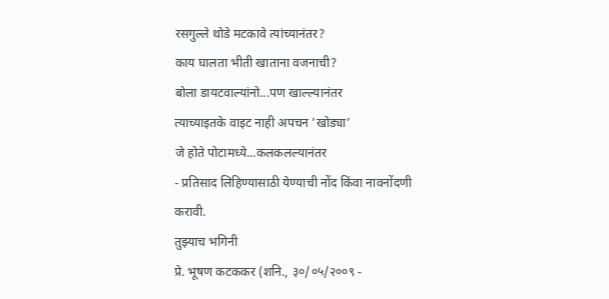रसगुल्ले थोडे मटकावे त्यांच्यानंतर?
काय घालता भीती खाताना वजनाची?
बोला डायटवाल्यांनो...पण खाल्ल्यानंतर
त्याच्याइतके वाइट नाही अपचन ’खोड्या’
जे होते पोटामध्ये...कलकलल्यानंतर
- प्रतिसाद लिहिण्यासाठी येण्याची नोंद किंवा नावनोंदणी करावी.
तुझ्याच भगिनी
प्रे. भूषण कटककर (शनि., ३०/०५/२००९ -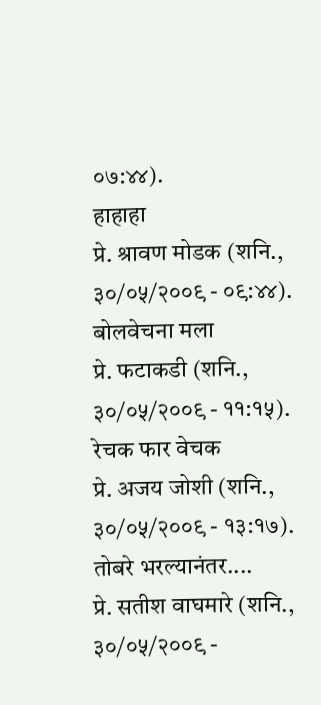०७:४४).
हाहाहा
प्रे. श्रावण मोडक (शनि., ३०/०५/२००९ - ०९:४४).
बोलवेचना मला
प्रे. फटाकडी (शनि., ३०/०५/२००९ - ११:१५).
रेचक फार वेचक
प्रे. अजय जोशी (शनि., ३०/०५/२००९ - १३:१७).
तोबरे भरल्यानंतर....
प्रे. सतीश वाघमारे (शनि., ३०/०५/२००९ -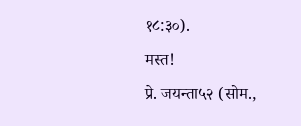१८:३०).
मस्त!
प्रे. जयन्ता५२ (सोम.,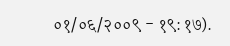०१/०६/२००९ - १९:१७).